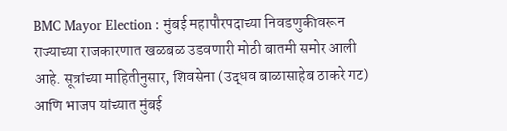BMC Mayor Election : मुंबई महापौरपदाच्या निवडणुकीवरून राज्याच्या राजकारणात खळबळ उडवणारी मोठी बातमी समोर आली आहे. सूत्रांच्या माहितीनुसार, शिवसेना (उद्धव बाळासाहेब ठाकरे गट) आणि भाजप यांच्यात मुंबई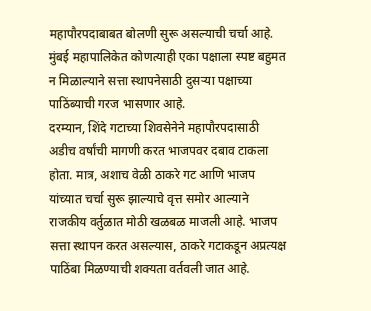महापौरपदाबाबत बोलणी सुरू असल्याची चर्चा आहे. मुंबई महापालिकेत कोणत्याही एका पक्षाला स्पष्ट बहुमत न मिळाल्याने सत्ता स्थापनेसाठी दुसऱ्या पक्षाच्या पाठिंब्याची गरज भासणार आहे.
दरम्यान, शिंदे गटाच्या शिवसेनेने महापौरपदासाठी अडीच वर्षांची मागणी करत भाजपवर दबाव टाकला होता. मात्र, अशाच वेळी ठाकरे गट आणि भाजप यांच्यात चर्चा सुरू झाल्याचे वृत्त समोर आल्याने राजकीय वर्तुळात मोठी खळबळ माजली आहे. भाजप सत्ता स्थापन करत असल्यास, ठाकरे गटाकडून अप्रत्यक्ष पाठिंबा मिळण्याची शक्यता वर्तवली जात आहे.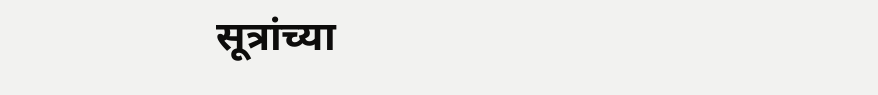सूत्रांच्या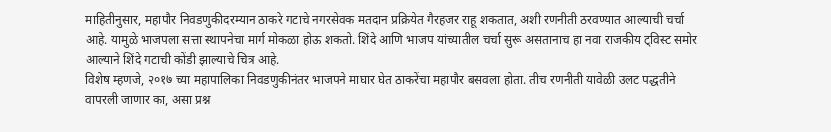माहितीनुसार, महापौर निवडणुकीदरम्यान ठाकरे गटाचे नगरसेवक मतदान प्रक्रियेत गैरहजर राहू शकतात, अशी रणनीती ठरवण्यात आल्याची चर्चा आहे. यामुळे भाजपला सत्ता स्थापनेचा मार्ग मोकळा होऊ शकतो. शिंदे आणि भाजप यांच्यातील चर्चा सुरू असतानाच हा नवा राजकीय ट्विस्ट समोर आल्याने शिंदे गटाची कोंडी झाल्याचे चित्र आहे.
विशेष म्हणजे, २०१७ च्या महापालिका निवडणुकीनंतर भाजपने माघार घेत ठाकरेंचा महापौर बसवला होता. तीच रणनीती यावेळी उलट पद्धतीने वापरली जाणार का, असा प्रश्न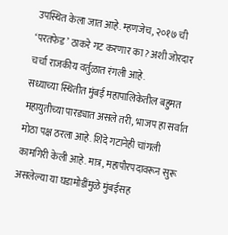उपस्थित केला जात आहे. म्हणजेच, २०१७ ची ‘परतफेड’ ठाकरे गट करणार का? अशी जोरदार चर्चा राजकीय वर्तुळात रंगली आहे.
सध्याच्या स्थितीत मुंबई महापालिकेतील बहुमत महायुतीच्या पारड्यात असले तरी, भाजप हा सर्वात मोठा पक्ष ठरला आहे. शिंदे गटानेही चांगली कामगिरी केली आहे. मात्र, महापौरपदावरून सुरू असलेल्या या घडामोडींमुळे मुंबईसह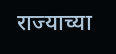राज्याच्या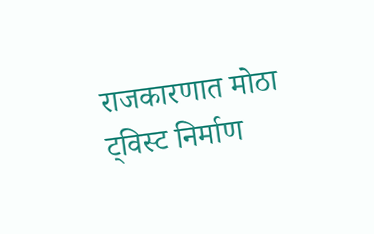राजकारणात मोठा ट्विस्ट निर्माण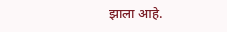झाला आहे.